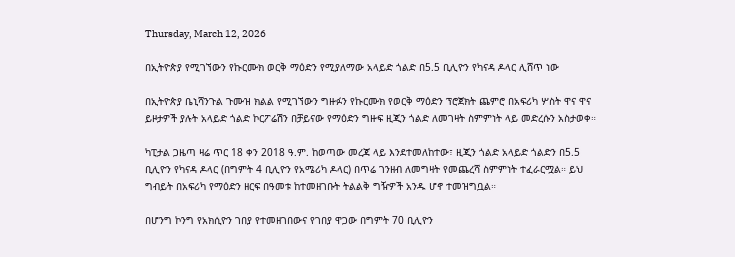Thursday, March 12, 2026

በኢትዮጵያ የሚገኘውን የኩርሙክ ወርቅ ማዕድን የሚያለማው አላይድ ጎልድ በ5.5 ቢሊዮን የካናዳ ዶላር ሊሸጥ ነው

በኢትዮጵያ ቤኒሻንጉል ጉሙዝ ክልል የሚገኘውን ግዙፉን የኩርሙክ የወርቅ ማዕድን ፕሮጀክት ጨምሮ በአፍሪካ ሦስት ዋና ዋና ይዞታዎች ያሉት አላይድ ጎልድ ኮርፖሬሽን በቻይናው የማዕድን ግዙፍ ዚጂን ጎልድ ለመገዛት ስምምነት ላይ መድረሱን አስታወቀ።

ካፒታል ጋዜጣ ዛሬ ጥር 18 ቀን 2018 ዓ.ም. ከወጣው መረጃ ላይ እንደተመለከተው፣ ዚጂን ጎልድ አላይድ ጎልድን በ5.5 ቢሊዮን የካናዳ ዶላር (በግምት 4 ቢሊዮን የአሜሪካ ዶላር) በጥሬ ገንዘብ ለመግዛት የመጨረሻ ስምምነት ተፈራርሟል። ይህ ግብይት በአፍሪካ የማዕድን ዘርፍ በዓመቱ ከተመዘገቡት ትልልቅ ግዥዎች አንዱ ሆኖ ተመዝግቧል።

በሆንግ ኮንግ የአክሲዮን ገበያ የተመዘገበውና የገበያ ዋጋው በግምት 70 ቢሊዮን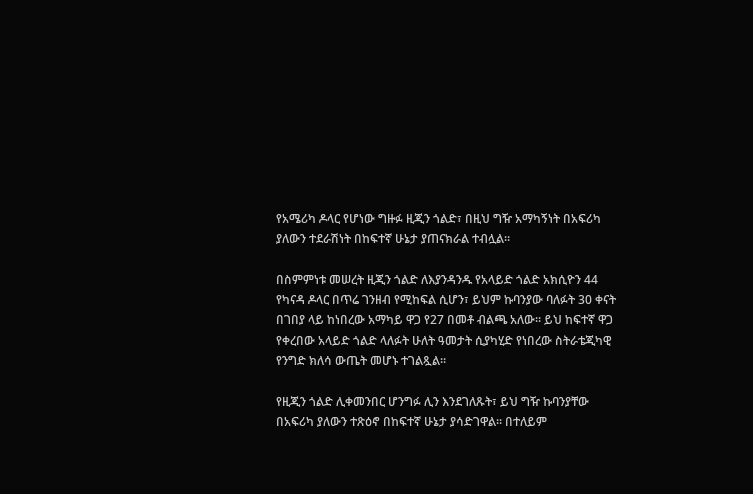የአሜሪካ ዶላር የሆነው ግዙፉ ዚጂን ጎልድ፣ በዚህ ግዥ አማካኝነት በአፍሪካ ያለውን ተደራሽነት በከፍተኛ ሁኔታ ያጠናክራል ተብሏል።

በስምምነቱ መሠረት ዚጂን ጎልድ ለእያንዳንዱ የአላይድ ጎልድ አክሲዮን 44 የካናዳ ዶላር በጥሬ ገንዘብ የሚከፍል ሲሆን፣ ይህም ኩባንያው ባለፉት 30 ቀናት በገበያ ላይ ከነበረው አማካይ ዋጋ የ27 በመቶ ብልጫ አለው። ይህ ከፍተኛ ዋጋ የቀረበው አላይድ ጎልድ ላለፉት ሁለት ዓመታት ሲያካሂድ የነበረው ስትራቴጂካዊ የንግድ ክለሳ ውጤት መሆኑ ተገልጿል።

የዚጂን ጎልድ ሊቀመንበር ሆንግፉ ሊን እንደገለጹት፣ ይህ ግዥ ኩባንያቸው በአፍሪካ ያለውን ተጽዕኖ በከፍተኛ ሁኔታ ያሳድገዋል። በተለይም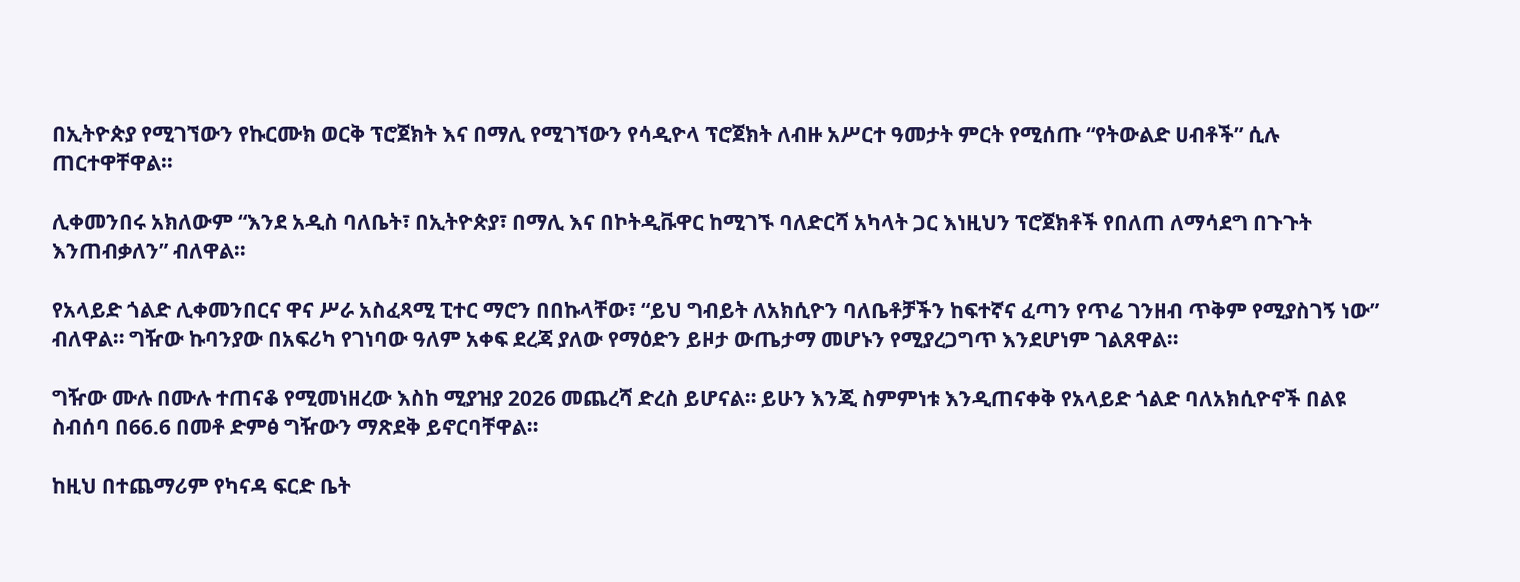በኢትዮጵያ የሚገኘውን የኩርሙክ ወርቅ ፕሮጀክት እና በማሊ የሚገኘውን የሳዲዮላ ፕሮጀክት ለብዙ አሥርተ ዓመታት ምርት የሚሰጡ “የትውልድ ሀብቶች” ሲሉ ጠርተዋቸዋል።

ሊቀመንበሩ አክለውም “እንደ አዲስ ባለቤት፣ በኢትዮጵያ፣ በማሊ እና በኮትዲቩዋር ከሚገኙ ባለድርሻ አካላት ጋር እነዚህን ፕሮጀክቶች የበለጠ ለማሳደግ በጉጉት እንጠብቃለን” ብለዋል።

የአላይድ ጎልድ ሊቀመንበርና ዋና ሥራ አስፈጻሚ ፒተር ማሮን በበኩላቸው፣ “ይህ ግብይት ለአክሲዮን ባለቤቶቻችን ከፍተኛና ፈጣን የጥሬ ገንዘብ ጥቅም የሚያስገኝ ነው” ብለዋል። ግዥው ኩባንያው በአፍሪካ የገነባው ዓለም አቀፍ ደረጃ ያለው የማዕድን ይዞታ ውጤታማ መሆኑን የሚያረጋግጥ እንደሆነም ገልጸዋል።

ግዥው ሙሉ በሙሉ ተጠናቆ የሚመነዘረው እስከ ሚያዝያ 2026 መጨረሻ ድረስ ይሆናል። ይሁን እንጂ ስምምነቱ እንዲጠናቀቅ የአላይድ ጎልድ ባለአክሲዮኖች በልዩ ስብሰባ በ66.6 በመቶ ድምፅ ግዥውን ማጽደቅ ይኖርባቸዋል።

ከዚህ በተጨማሪም የካናዳ ፍርድ ቤት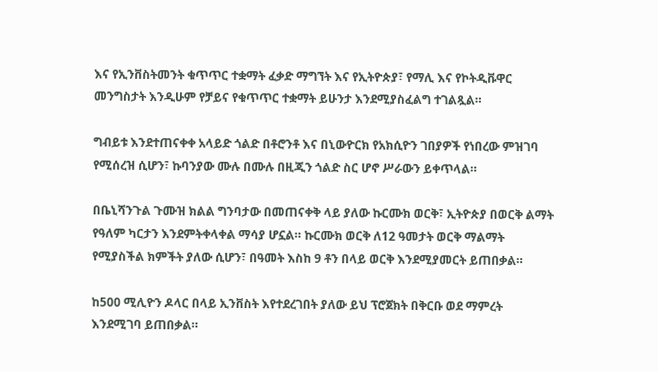እና የኢንቨስትመንት ቁጥጥር ተቋማት ፈቃድ ማግኘት እና የኢትዮጵያ፣ የማሊ እና የኮትዲቩዋር መንግስታት እንዲሁም የቻይና የቁጥጥር ተቋማት ይሁንታ እንደሚያስፈልግ ተገልጿል።

ግብይቱ እንደተጠናቀቀ አላይድ ጎልድ በቶሮንቶ እና በኒውዮርክ የአክሲዮን ገበያዎች የነበረው ምዝገባ የሚሰረዝ ሲሆን፣ ኩባንያው ሙሉ በሙሉ በዚጂን ጎልድ ስር ሆኖ ሥራውን ይቀጥላል።

በቤኒሻንጉል ጉሙዝ ክልል ግንባታው በመጠናቀቅ ላይ ያለው ኩርሙክ ወርቅ፣ ኢትዮጵያ በወርቅ ልማት የዓለም ካርታን እንደምትቀላቀል ማሳያ ሆኗል። ኩርሙክ ወርቅ ለ12 ዓመታት ወርቅ ማልማት የሚያስችል ክምችት ያለው ሲሆን፣ በዓመት እስከ 9 ቶን በላይ ወርቅ እንደሚያመርት ይጠበቃል።

ከ500 ሚሊዮን ዶላር በላይ ኢንቨስት እየተደረገበት ያለው ይህ ፕሮጀክት በቅርቡ ወደ ማምረት እንደሚገባ ይጠበቃል።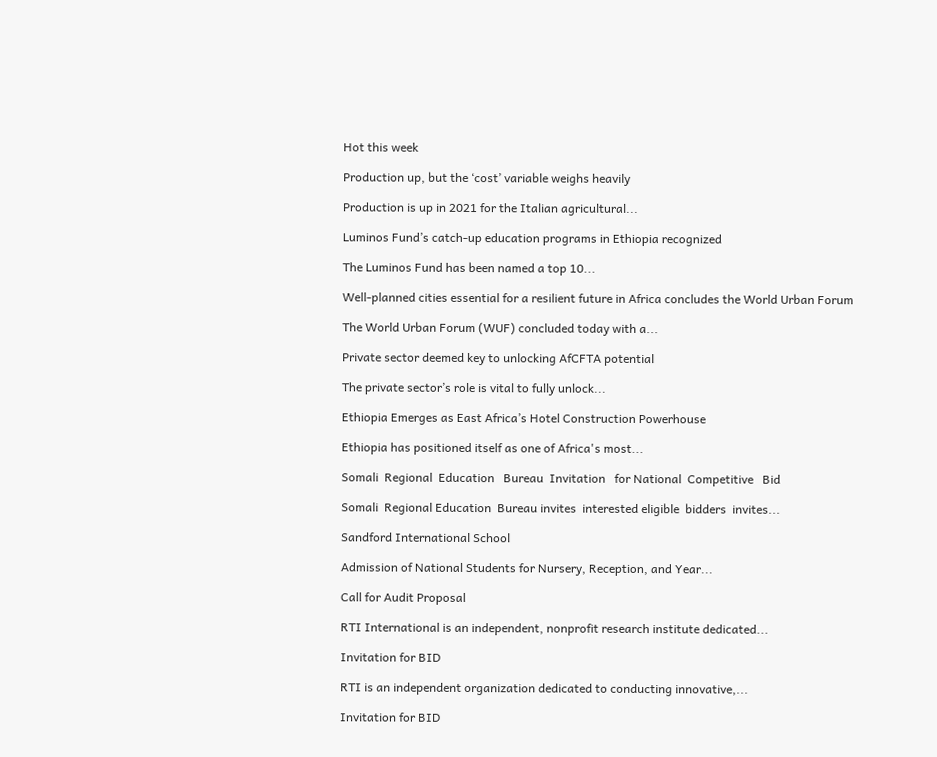Hot this week

Production up, but the ‘cost’ variable weighs heavily

Production is up in 2021 for the Italian agricultural...

Luminos Fund’s catch-up education programs in Ethiopia recognized

The Luminos Fund has been named a top 10...

Well-planned cities essential for a resilient future in Africa concludes the World Urban Forum

The World Urban Forum (WUF) concluded today with a...

Private sector deemed key to unlocking AfCFTA potential

The private sector’s role is vital to fully unlock...

Ethiopia Emerges as East Africa’s Hotel Construction Powerhouse

Ethiopia has positioned itself as one of Africa's most...

Somali  Regional  Education   Bureau  Invitation   for National  Competitive   Bid

Somali  Regional Education  Bureau invites  interested eligible  bidders  invites...

Sandford International School

Admission of National Students for Nursery, Reception, and Year...

Call for Audit Proposal

RTI International is an independent, nonprofit research institute dedicated...

Invitation for BID

RTI is an independent organization dedicated to conducting innovative,...

Invitation for BID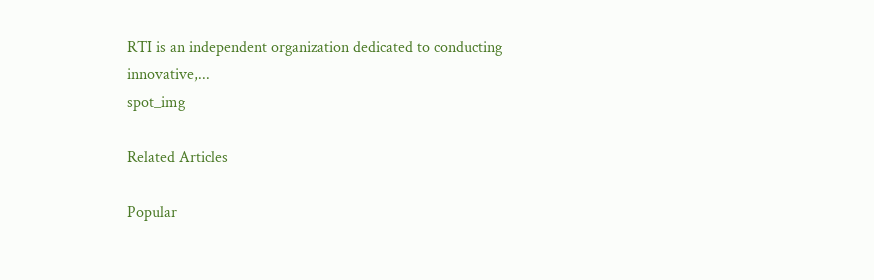RTI is an independent organization dedicated to conducting innovative,...
spot_img

Related Articles

Popular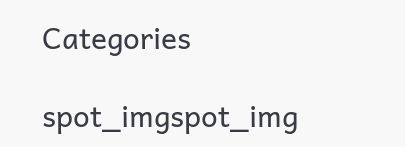Categories

spot_imgspot_img